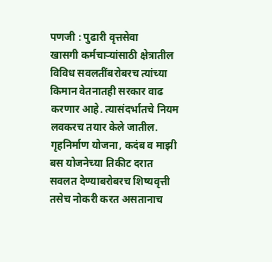पणजी : पुढारी वृत्तसेवा
खासगी कर्मचाऱ्यांसाठी क्षेत्रातील विविध सवलतींबरोबरच त्यांच्या किमान वेतनातही सरकार वाढ करणार आहे. त्यासंदर्भातचे नियम लवकरच तयार केले जातील. गृहनिर्माण योजना, कदंब व माझी बस योजनेच्या तिकीट दरात सवलत देण्याबरोबरच शिष्यवृत्ती तसेच नोकरी करत असतानाच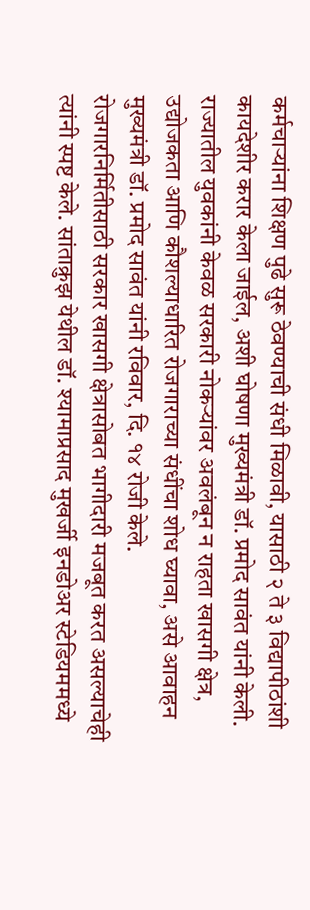कर्मचाऱ्यांना शिक्षण पुढे सुरू ठेवण्याची संधी मिळावी, यासाठी २ ते ३ विद्यापीठांशी कायदेशीर करार केला जाईल, अशी घोषणा मुख्यमंत्री डॉ. प्रमोद सावंत यांनी केली.
राज्यातील युवकांनी केवळ सरकारी नोकऱ्यांवर अवलंबून न राहता खासगी क्षेत्र, उद्योजकता आणि कौशल्याधारित रोजगाराच्या संधींचा शोध घ्यावा, असे आवाहन मुख्यमंत्री डॉ. प्रमोद सावंत यांनी रविवार, दि. १४ रोजी केले.
रोजगारनिर्मितीसाठी सरकार खासगी क्षेत्रासोबत भागीदारी मजबूत करत असल्याचेही त्यांनी स्पष्ट केले. सांताक्रुझ येथील डॉ. श्यामाप्रसाद मुखर्जी इनडोअर स्टेडियममध्ये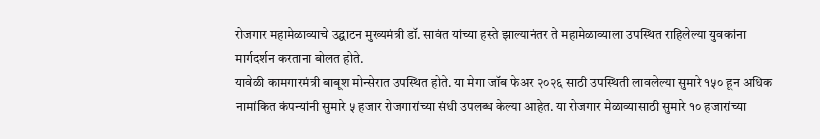रोजगार महामेळाव्याचे उद्घाटन मुख्यमंत्री डॉ. सावंत यांच्या हस्ते झाल्यानंतर ते महामेळाव्याला उपस्थित राहिलेल्या युवकांना मार्गदर्शन करताना बोलत होते.
यावेळी कामगारमंत्री बाबूश मोन्सेरात उपस्थित होते. या मेगा जॉब फेअर २०२६ साठी उपस्थिती लावलेल्या सुमारे १५० हून अधिक नामांकित कंपन्यांनी सुमारे ५ हजार रोजगारांच्या संधी उपलब्ध केल्या आहेत. या रोजगार मेळाव्यासाठी सुमारे १० हजारांच्या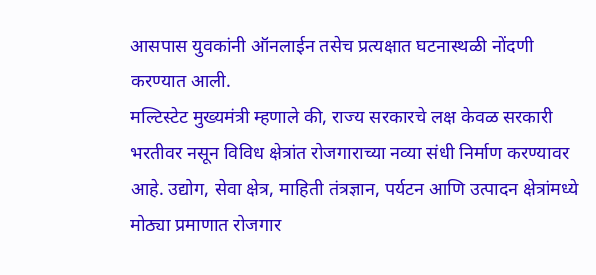आसपास युवकांनी ऑनलाईन तसेच प्रत्यक्षात घटनास्थळी नोंदणी करण्यात आली.
मल्टिस्टेट मुख्यमंत्री म्हणाले की, राज्य सरकारचे लक्ष केवळ सरकारी भरतीवर नसून विविध क्षेत्रांत रोजगाराच्या नव्या संधी निर्माण करण्यावर आहे. उद्योग, सेवा क्षेत्र, माहिती तंत्रज्ञान, पर्यटन आणि उत्पादन क्षेत्रांमध्ये मोठ्या प्रमाणात रोजगार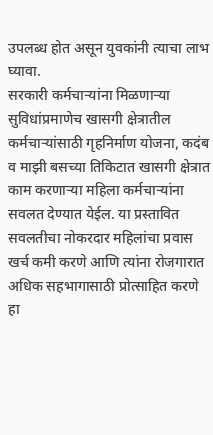उपलब्ध होत असून युवकांनी त्याचा लाभ घ्यावा.
सरकारी कर्मचाऱ्यांना मिळणाऱ्या सुविधांप्रमाणेच खासगी क्षेत्रातील कर्मचाऱ्यांसाठी गृहनिर्माण योजना, कदंब व माझी बसच्या तिकिटात खासगी क्षेत्रात काम करणाऱ्या महिला कर्मचाऱ्यांना सवलत देण्यात येईल. या प्रस्तावित सवलतीचा नोकरदार महिलांचा प्रवास खर्च कमी करणे आणि त्यांना रोजगारात अधिक सहभागासाठी प्रोत्साहित करणे हा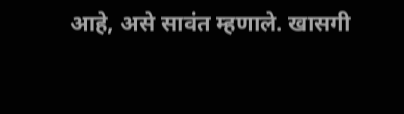आहे, असे सावंत म्हणाले. खासगी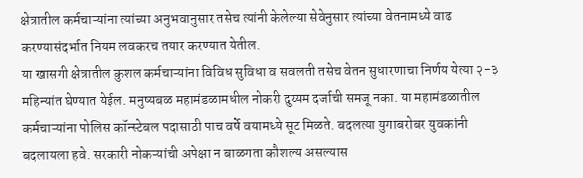क्षेत्रातील कर्मचाऱ्यांना त्यांच्या अनुभवानुसार तसेच त्यांनी केलेल्या सेवेनुसार त्यांच्या वेतनामध्ये वाढ करण्यासंदर्भात नियम लवकरच तयार करण्यात येतील.
या खासगी क्षेत्रातील कुशल कर्मचाऱ्यांना विविध सुविधा व सवलती तसेच वेतन सुधारणाचा निर्णय येत्या २-३ महिन्यांत घेण्यात येईल. मनुष्यबळ महामंडळामधील नोकरी दुय्यम दर्जाची समजू नका. या महामंडळातील कर्मचाऱ्यांना पोलिस कॉन्स्टेबल पदासाठी पाच वर्षे वयामध्ये सूट मिळते. बदलत्या युगाबरोबर युवकांनी बदलायला हवे. सरकारी नोकऱ्यांची अपेक्षा न बाळगता कौशल्य असल्यास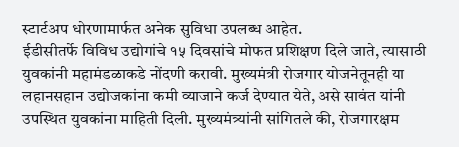स्टार्टअप धोरणामार्फत अनेक सुविधा उपलब्ध आहेत.
ईडीसीतर्फे विविध उद्योगांचे १५ दिवसांचे मोफत प्रशिक्षण दिले जाते, त्यासाठी युवकांनी महामंडळाकडे नोंदणी करावी. मुख्यमंत्री रोजगार योजनेतूनही या लहानसहान उद्योजकांना कमी व्याजाने कर्ज देण्यात येते, असे सावंत यांनी उपस्थित युवकांना माहिती दिली. मुख्यमंत्र्यांनी सांगितले की, रोजगारक्षम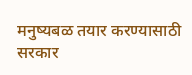मनुष्यबळ तयार करण्यासाठी सरकार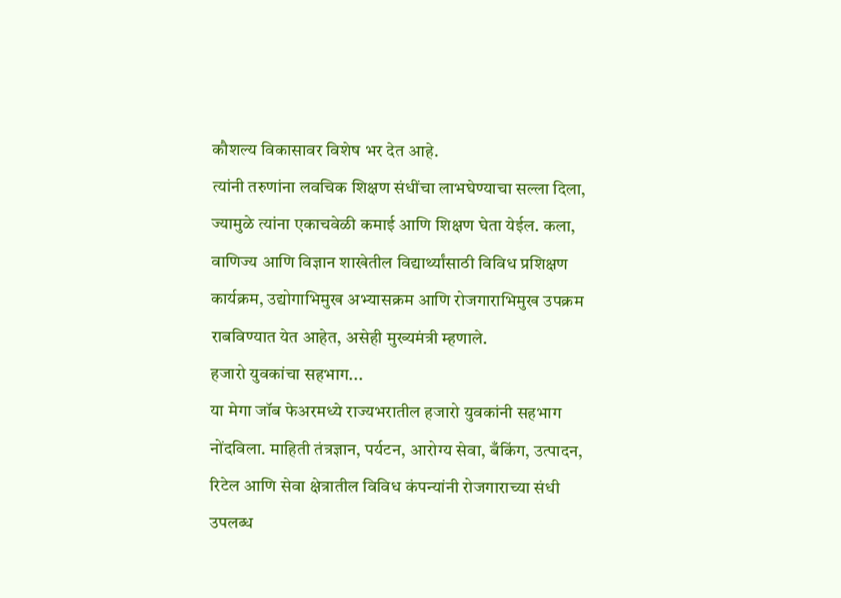कौशल्य विकासावर विशेष भर देत आहे.
त्यांनी तरुणांना लवचिक शिक्षण संधींचा लाभघेण्याचा सल्ला दिला, ज्यामुळे त्यांना एकाचवेळी कमाई आणि शिक्षण घेता येईल. कला, वाणिज्य आणि विज्ञान शाखेतील विद्यार्थ्यांसाठी विविध प्रशिक्षण कार्यक्रम, उद्योगाभिमुख अभ्यासक्रम आणि रोजगाराभिमुख उपक्रम राबविण्यात येत आहेत, असेही मुख्यमंत्री म्हणाले.
हजारो युवकांचा सहभाग...
या मेगा जॉब फेअरमध्ये राज्यभरातील हजारो युवकांनी सहभाग नोंदविला. माहिती तंत्रज्ञान, पर्यटन, आरोग्य सेवा, बँकिंग, उत्पादन, रिटेल आणि सेवा क्षेत्रातील विविध कंपन्यांनी रोजगाराच्या संधी उपलब्ध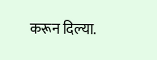करून दिल्या.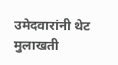उमेदवारांनी थेट मुलाखती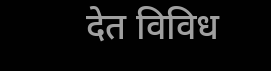देत विविध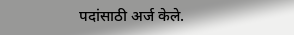पदांसाठी अर्ज केले.